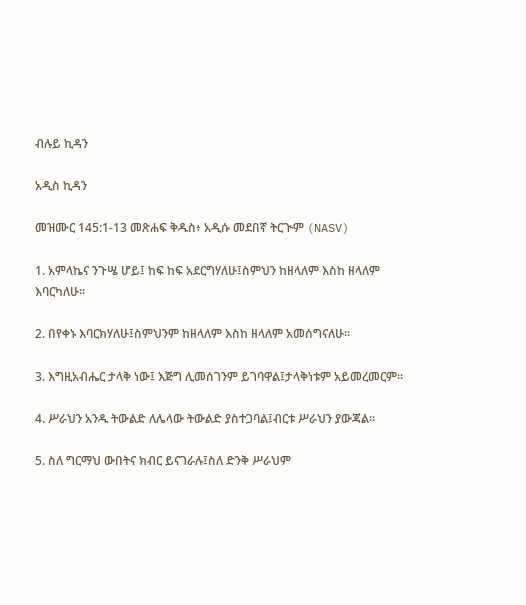ብሉይ ኪዳን

አዲስ ኪዳን

መዝሙር 145:1-13 መጽሐፍ ቅዱስ፥ አዲሱ መደበኛ ትርጒም (NASV)

1. አምላኬና ንጉሤ ሆይ፤ ከፍ ከፍ አደርግሃለሁ፤ስምህን ከዘላለም እስከ ዘላለም እባርካለሁ።

2. በየቀኑ እባርክሃለሁ፤ስምህንም ከዘላለም እስከ ዘላለም አመሰግናለሁ።

3. እግዚአብሔር ታላቅ ነው፤ እጅግ ሊመሰገንም ይገባዋል፤ታላቅነቱም አይመረመርም።

4. ሥራህን አንዱ ትውልድ ለሌላው ትውልድ ያስተጋባል፤ብርቱ ሥራህን ያውጃል።

5. ስለ ግርማህ ውበትና ክብር ይናገራሉ፤ስለ ድንቅ ሥራህም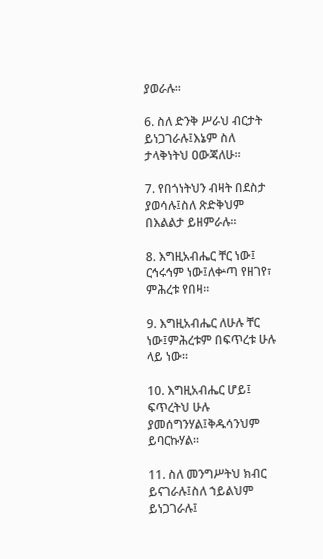ያወራሉ።

6. ስለ ድንቅ ሥራህ ብርታት ይነጋገራሉ፤እኔም ስለ ታላቅነትህ ዐውጃለሁ።

7. የበጎነትህን ብዛት በደስታ ያወሳሉ፤ስለ ጽድቅህም በእልልታ ይዘምራሉ።

8. እግዚአብሔር ቸር ነው፤ ርኅሩኅም ነው፤ለቍጣ የዘገየ፣ ምሕረቱ የበዛ።

9. እግዚአብሔር ለሁሉ ቸር ነው፤ምሕረቱም በፍጥረቱ ሁሉ ላይ ነው።

10. እግዚአብሔር ሆይ፤ ፍጥረትህ ሁሉ ያመሰግንሃል፤ቅዱሳንህም ይባርኩሃል።

11. ስለ መንግሥትህ ክብር ይናገራሉ፤ስለ ኀይልህም ይነጋገራሉ፤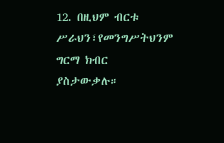12. በዚህም ብርቱ ሥራህን፣የመንግሥትህንም ግርማ ክብር ያስታውቃሉ።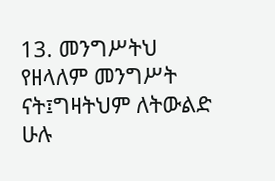13. መንግሥትህ የዘላለም መንግሥት ናት፤ግዛትህም ለትውልድ ሁሉ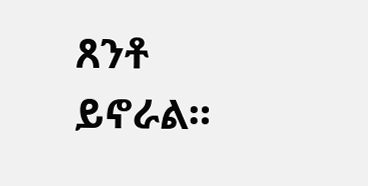ጸንቶ ይኖራል።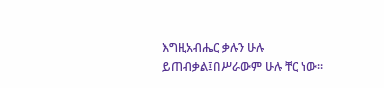እግዚአብሔር ቃሉን ሁሉ ይጠብቃል፤በሥራውም ሁሉ ቸር ነው።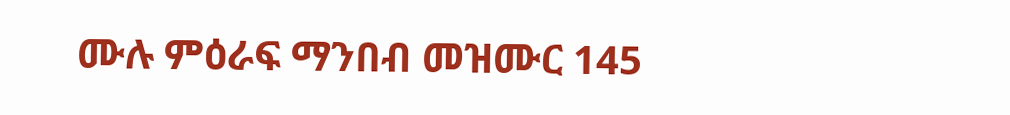ሙሉ ምዕራፍ ማንበብ መዝሙር 145